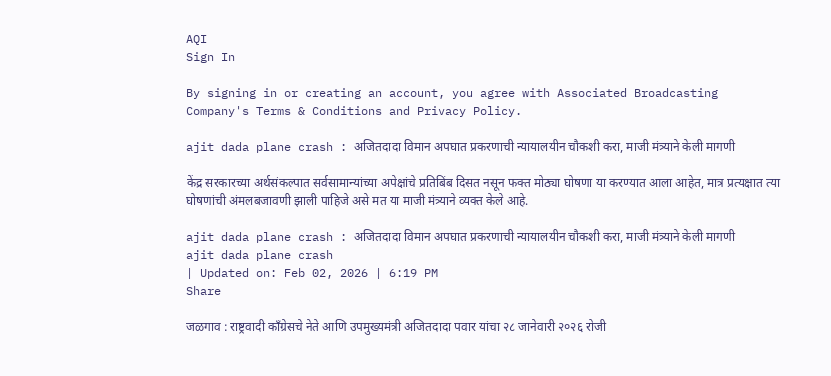AQI
Sign In

By signing in or creating an account, you agree with Associated Broadcasting Company's Terms & Conditions and Privacy Policy.

ajit dada plane crash : अजितदादा विमान अपघात प्रकरणाची न्यायालयीन चौकशी करा, माजी मंत्र्याने केली मागणी

केंद्र सरकारच्या अर्थसंकल्पात सर्वसामान्यांच्या अपेक्षांचे प्रतिबिंब दिसत नसून फक्त मोठ्या घोषणा या करण्यात आला आहेत, मात्र प्रत्यक्षात त्या घोषणांची अंमलबजावणी झाली पाहिजे असे मत या माजी मंत्र्याने व्यक्त केले आहे.

ajit dada plane crash : अजितदादा विमान अपघात प्रकरणाची न्यायालयीन चौकशी करा, माजी मंत्र्याने केली मागणी
ajit dada plane crash
| Updated on: Feb 02, 2026 | 6:19 PM
Share

जळगाव : राष्ट्रवादी काँग्रेसचे नेते आणि उपमुख्यमंत्री अजितदादा पवार यांचा २८ जानेवारी २०२६ रोजी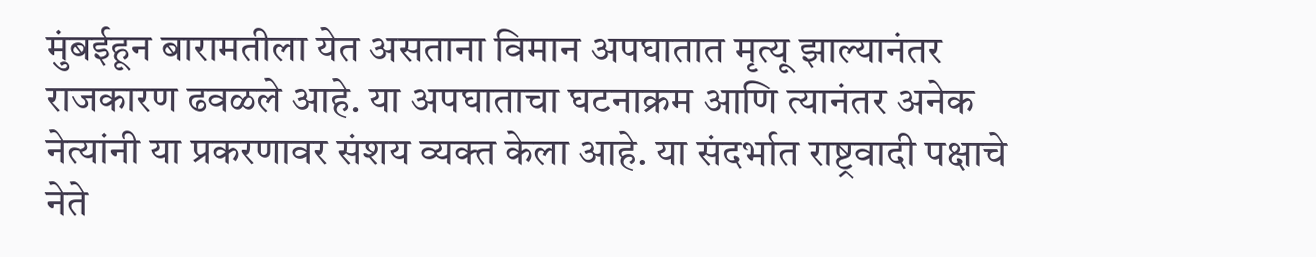मुंबईहून बारामतीला येत असताना विमान अपघातात मृत्यू झाल्यानंतर राजकारण ढवळले आहे. या अपघाताचा घटनाक्रम आणि त्यानंतर अनेक नेत्यांनी या प्रकरणावर संशय व्यक्त केला आहे. या संदर्भात राष्ट्रवादी पक्षाचे नेते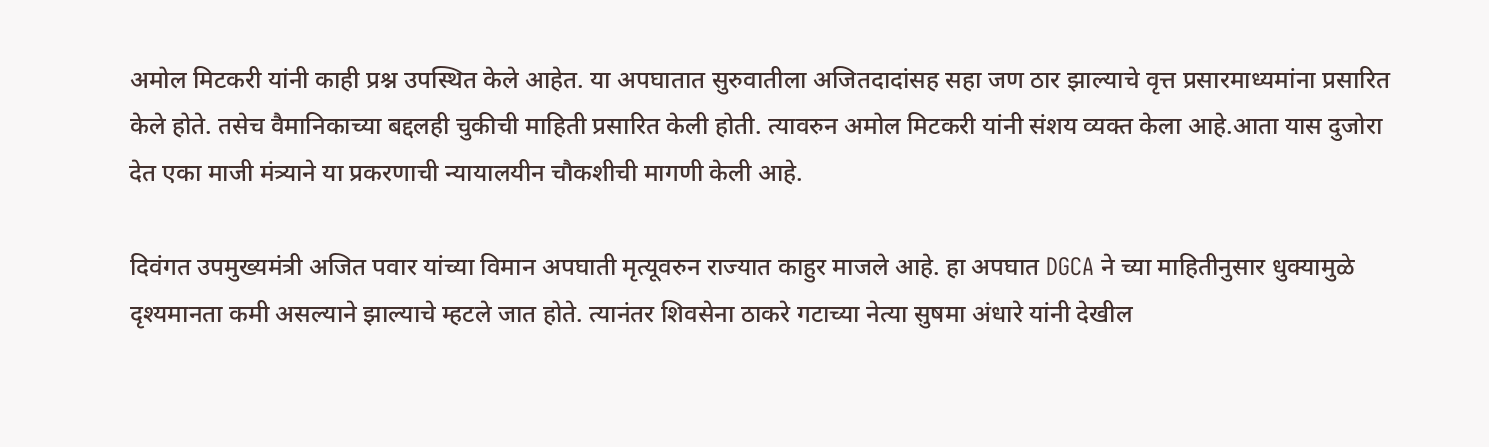अमोल मिटकरी यांनी काही प्रश्न उपस्थित केले आहेत. या अपघातात सुरुवातीला अजितदादांसह सहा जण ठार झाल्याचे वृत्त प्रसारमाध्यमांना प्रसारित केले होते. तसेच वैमानिकाच्या बद्दलही चुकीची माहिती प्रसारित केली होती. त्यावरुन अमोल मिटकरी यांनी संशय व्यक्त केला आहे.आता यास दुजोरा देत एका माजी मंत्र्याने या प्रकरणाची न्यायालयीन चौकशीची मागणी केली आहे.

दिवंगत उपमुख्यमंत्री अजित पवार यांच्या विमान अपघाती मृत्यूवरुन राज्यात काहुर माजले आहे. हा अपघात DGCA ने च्या माहितीनुसार धुक्यामुळे दृश्यमानता कमी असल्याने झाल्याचे म्हटले जात होते. त्यानंतर शिवसेना ठाकरे गटाच्या नेत्या सुषमा अंधारे यांनी देखील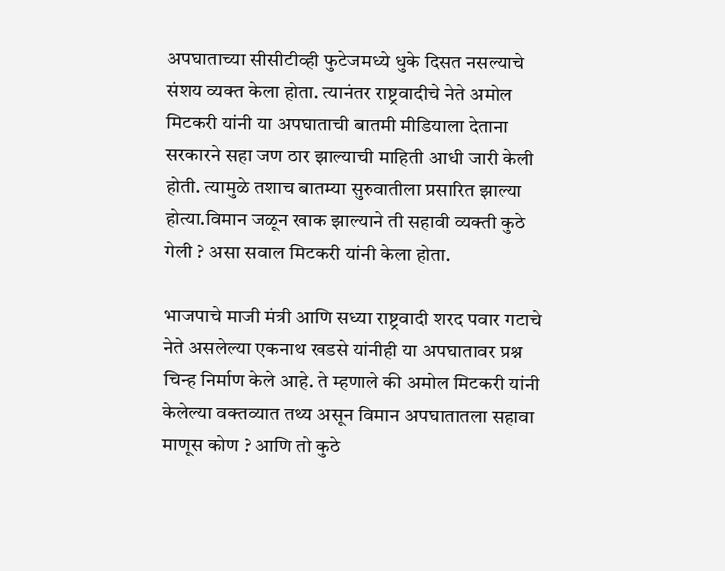अपघाताच्या सीसीटीव्ही फुटेजमध्ये धुके दिसत नसल्याचे संशय व्यक्त केला होता. त्यानंतर राष्ट्रवादीचे नेते अमोल मिटकरी यांनी या अपघाताची बातमी मीडियाला देताना सरकारने सहा जण ठार झाल्याची माहिती आधी जारी केली होती. त्यामुळे तशाच बातम्या सुरुवातीला प्रसारित झाल्या होत्या.विमान जळून खाक झाल्याने ती सहावी व्यक्ती कुठे गेली ? असा सवाल मिटकरी यांनी केला होता.

भाजपाचे माजी मंत्री आणि सध्या राष्ट्रवादी शरद पवार गटाचे नेते असलेल्या एकनाथ खडसे यांनीही या अपघातावर प्रश्न चिन्ह निर्माण केले आहे. ते म्हणाले की अमोल मिटकरी यांनी केलेल्या वक्तव्यात तथ्य असून विमान अपघातातला सहावा माणूस कोण ? आणि तो कुठे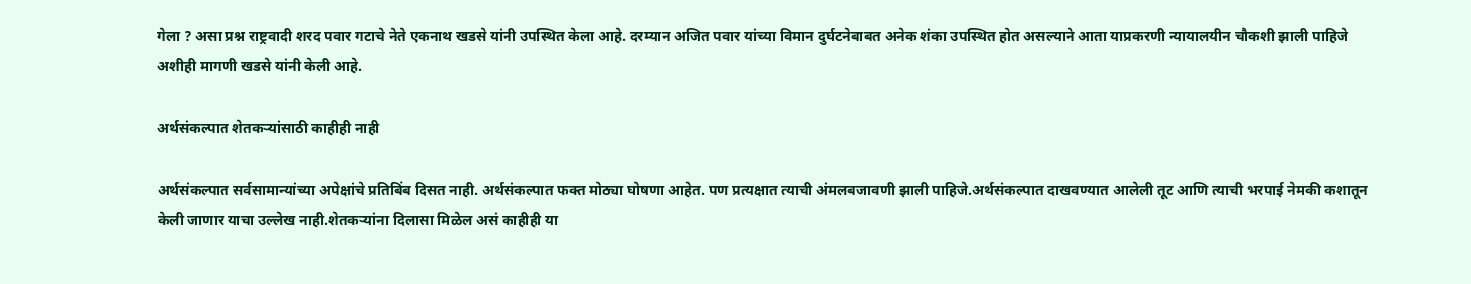गेला ? असा प्रश्न राष्ट्रवादी शरद पवार गटाचे नेते एकनाथ खडसे यांनी उपस्थित केला आहे. दरम्यान अजित पवार यांच्या विमान दुर्घटनेबाबत अनेक शंका उपस्थित होत असल्याने आता याप्रकरणी न्यायालयीन चौकशी झाली पाहिजे अशीही मागणी खडसे यांनी केली आहे.

अर्थसंकल्पात शेतकऱ्यांसाठी काहीही नाही

अर्थसंकल्पात सर्वसामान्यांच्या अपेक्षांचे प्रतिबिंब दिसत नाही. अर्थसंकल्पात फक्त मोठ्या घोषणा आहेत. पण प्रत्यक्षात त्याची अंमलबजावणी झाली पाहिजे.अर्थसंकल्पात दाखवण्यात आलेली तूट आणि त्याची भरपाई नेमकी कशातून केली जाणार याचा उल्लेख नाही.शेतकऱ्यांना दिलासा मिळेल असं काहीही या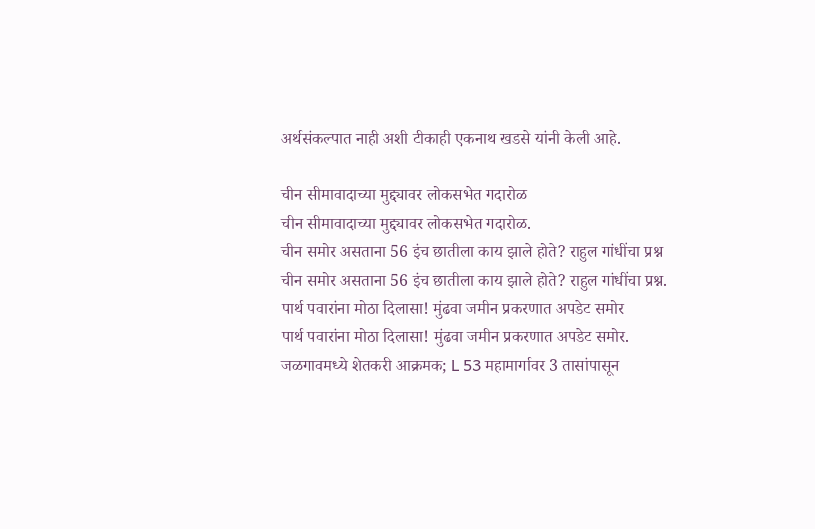अर्थसंकल्पात नाही अशी टीकाही एकनाथ खडसे यांनी केली आहे.

चीन सीमावादाच्या मुद्द्यावर लोकसभेत गदारोळ
चीन सीमावादाच्या मुद्द्यावर लोकसभेत गदारोळ.
चीन समोर असताना 56 इंच छातीला काय झाले होते? राहुल गांधींचा प्रश्न
चीन समोर असताना 56 इंच छातीला काय झाले होते? राहुल गांधींचा प्रश्न.
पार्थ पवारांना मोठा दिलासा! मुंढवा जमीन प्रकरणात अपडेट समोर
पार्थ पवारांना मोठा दिलासा! मुंढवा जमीन प्रकरणात अपडेट समोर.
जळगावमध्ये शेतकरी आक्रमक; L 53 महामार्गावर 3 तासांपासून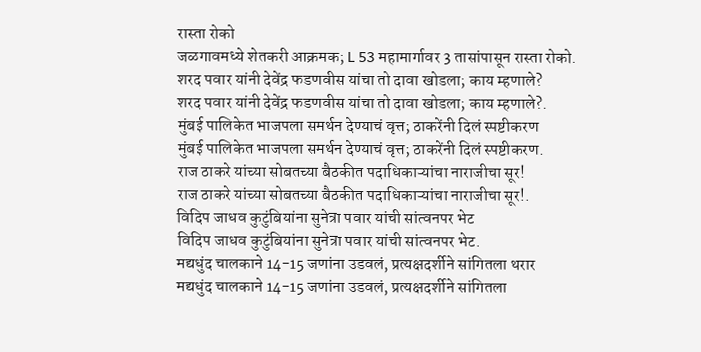रास्ता रोको
जळगावमध्ये शेतकरी आक्रमक; L 53 महामार्गावर 3 तासांपासून रास्ता रोको.
शरद पवार यांनी देवेंद्र फडणवीस यांचा तो दावा खोडला; काय म्हणाले?
शरद पवार यांनी देवेंद्र फडणवीस यांचा तो दावा खोडला; काय म्हणाले?.
मुंबई पालिकेत भाजपला समर्थन देण्याचं वृत्त; ठाकरेंनी दिलं स्पष्टीकरण
मुंबई पालिकेत भाजपला समर्थन देण्याचं वृत्त; ठाकरेंनी दिलं स्पष्टीकरण.
राज ठाकरे यांच्या सोबतच्या बैठकीत पदाधिकाऱ्यांचा नाराजीचा सूर!
राज ठाकरे यांच्या सोबतच्या बैठकीत पदाधिकाऱ्यांचा नाराजीचा सूर!.
विदिप जाधव कुटुंबियांना सुनेत्रा पवार यांची सांत्वनपर भेट
विदिप जाधव कुटुंबियांना सुनेत्रा पवार यांची सांत्वनपर भेट.
मद्यधुंद चालकाने 14-15 जणांना उडवलं, प्रत्यक्षदर्शीने सांगितला थरार
मद्यधुंद चालकाने 14-15 जणांना उडवलं, प्रत्यक्षदर्शीने सांगितला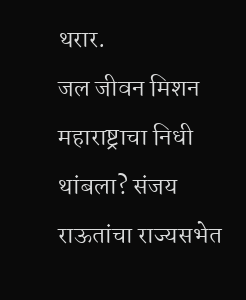थरार.
जल जीवन मिशन महाराष्ट्राचा निधी थांबला? संजय राऊतांचा राज्यसभेत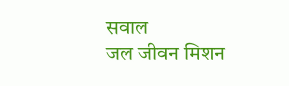सवाल
जल जीवन मिशन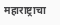महाराष्ट्राचा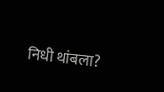निधी थांबला?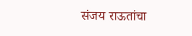संजय राऊतांचा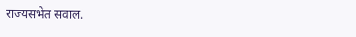राज्यसभेत सवाल.